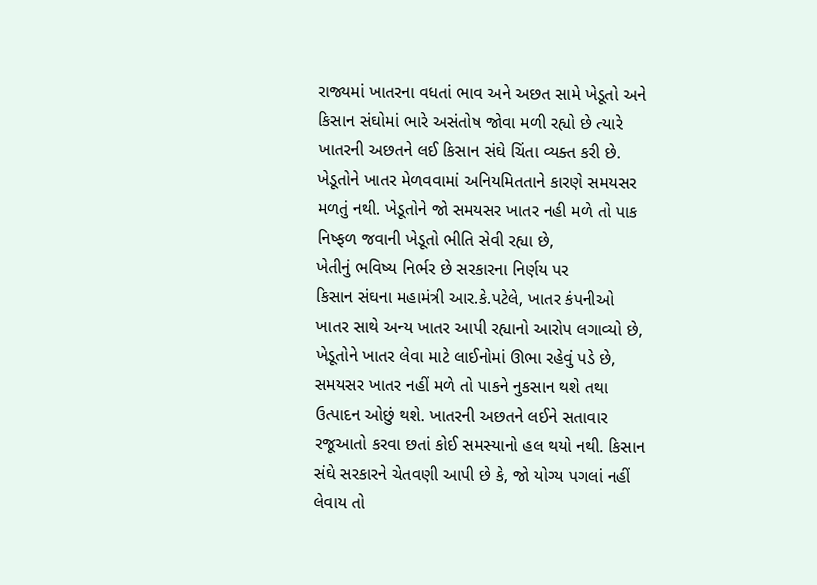રાજ્યમાં ખાતરના વધતાં ભાવ અને અછત સામે ખેડૂતો અને કિસાન સંઘોમાં ભારે અસંતોષ જોવા મળી રહ્યો છે ત્યારે ખાતરની અછતને લઈ કિસાન સંઘે ચિંતા વ્યક્ત કરી છે. ખેડૂતોને ખાતર મેળવવામાં અનિયમિતતાને કારણે સમયસર મળતું નથી. ખેડૂતોને જો સમયસર ખાતર નહી મળે તો પાક નિષ્ફળ જવાની ખેડૂતો ભીતિ સેવી રહ્યા છે,
ખેતીનું ભવિષ્ય નિર્ભર છે સરકારના નિર્ણય પર
કિસાન સંઘના મહામંત્રી આર.કે.પટેલે, ખાતર કંપનીઓ ખાતર સાથે અન્ય ખાતર આપી રહ્યાનો આરોપ લગાવ્યો છે, ખેડૂતોને ખાતર લેવા માટે લાઈનોમાં ઊભા રહેવું પડે છે, સમયસર ખાતર નહીં મળે તો પાકને નુકસાન થશે તથા ઉત્પાદન ઓછું થશે. ખાતરની અછતને લઈને સતાવાર રજૂઆતો કરવા છતાં કોઈ સમસ્યાનો હલ થયો નથી. કિસાન સંઘે સરકારને ચેતવણી આપી છે કે, જો યોગ્ય પગલાં નહીં લેવાય તો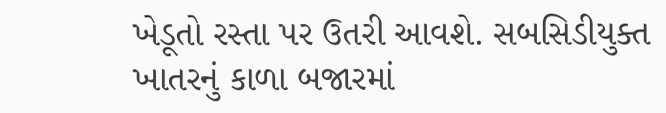ખેડૂતો રસ્તા પર ઉતરી આવશે. સબસિડીયુક્ત ખાતરનું કાળા બજારમાં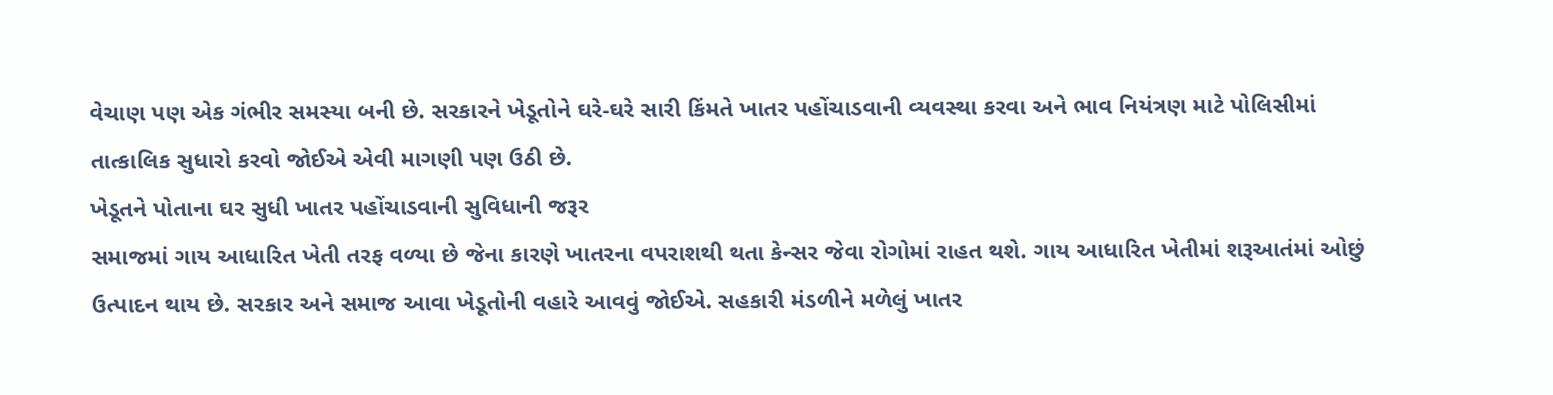વેચાણ પણ એક ગંભીર સમસ્યા બની છે. સરકારને ખેડૂતોને ઘરે-ઘરે સારી કિંમતે ખાતર પહોંચાડવાની વ્યવસ્થા કરવા અને ભાવ નિયંત્રણ માટે પોલિસીમાં તાત્કાલિક સુધારો કરવો જોઈએ એવી માગણી પણ ઉઠી છે.
ખેડૂતને પોતાના ઘર સુધી ખાતર પહોંચાડવાની સુવિધાની જરૂર
સમાજમાં ગાય આધારિત ખેતી તરફ વળ્યા છે જેના કારણે ખાતરના વપરાશથી થતા કેન્સર જેવા રોગોમાં રાહત થશે. ગાય આધારિત ખેતીમાં શરૂઆતંમાં ઓછું ઉત્પાદન થાય છે. સરકાર અને સમાજ આવા ખેડૂતોની વહારે આવવું જોઈએ. સહકારી મંડળીને મળેલું ખાતર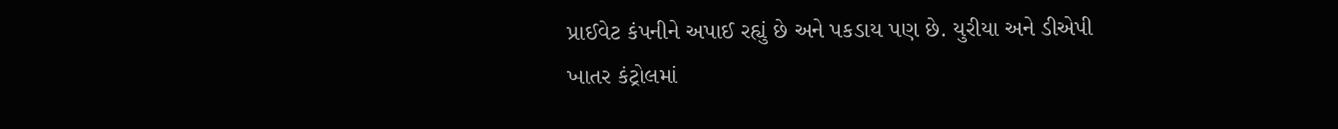પ્રાઈવેટ કંપનીને અપાઈ રહ્યું છે અને પકડાય પણ છે. યુરીયા અને ડીએપી ખાતર કંટ્રોલમાં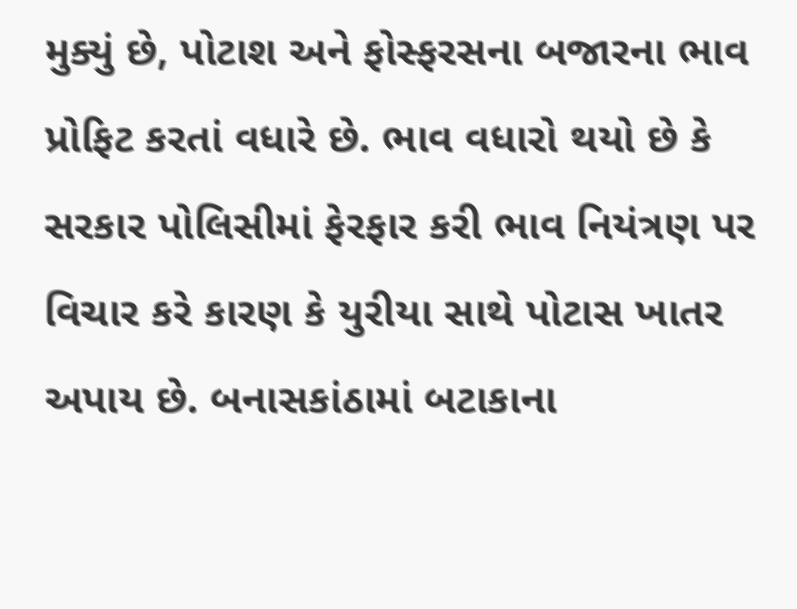મુક્યું છે, પોટાશ અને ફોસ્ફરસના બજારના ભાવ પ્રોફિટ કરતાં વધારે છે. ભાવ વધારો થયો છે કે સરકાર પોલિસીમાં ફેરફાર કરી ભાવ નિયંત્રણ પર વિચાર કરે કારણ કે યુરીયા સાથે પોટાસ ખાતર અપાય છે. બનાસકાંઠામાં બટાકાના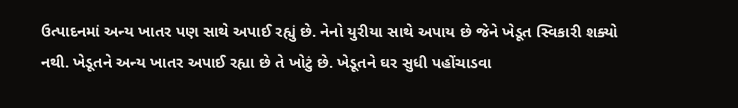ઉત્પાદનમાં અન્ય ખાતર પણ સાથે અપાઈ રહ્યું છે. નેનો યુરીયા સાથે અપાય છે જેને ખેડૂત સ્વિકારી શક્યો નથી. ખેડૂતને અન્ય ખાતર અપાઈ રહ્યા છે તે ખોટું છે. ખેડૂતને ઘર સુધી પહોંચાડવા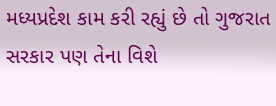મધ્યપ્રદેશ કામ કરી રહ્યું છે તો ગુજરાત સરકાર પણ તેના વિશે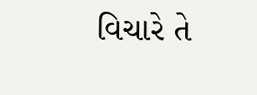વિચારે તે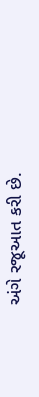અંગે રજૂઆત કરી છે.